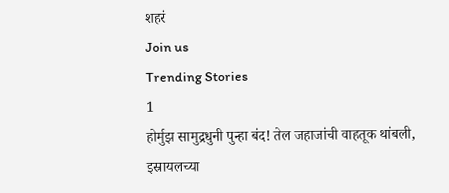शहरं
Join us
Trending Stories
1
होर्मुझ सामुद्रधुनी पुन्हा बंद! तेल जहाजांची वाहतूक थांबली, इस्रायलच्या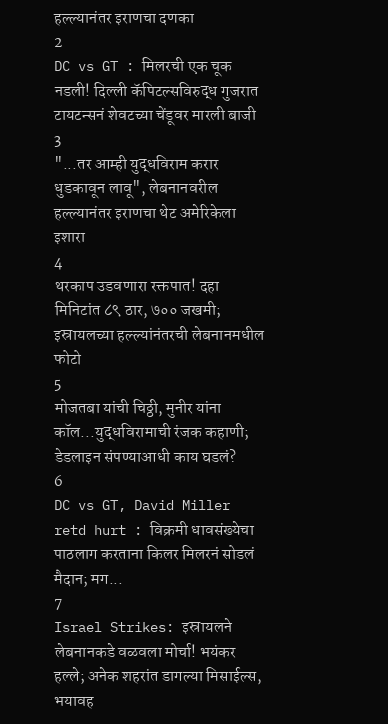हल्ल्यानंतर इराणचा दणका
2
DC vs GT : मिलरची एक चूक नडली! दिल्ली कॅपिटल्सविरुद्ध गुजरात टायटन्सनं शेवटच्या चेंडूवर मारली बाजी
3
"...तर आम्ही युद्धविराम करार धुडकावून लावू", लेबनानवरील हल्ल्यानंतर इराणचा थेट अमेरिकेला इशारा
4
थरकाप उडवणारा रक्तपात! दहा मिनिटांत ८९ ठार, ७०० जखमी; इस्रायलच्या हल्ल्यांनंतरची लेबनानमधील फोटो
5
मोजतबा यांची चिठ्ठी, मुनीर यांना कॉल...युद्धविरामाची रंजक कहाणी; डेडलाइन संपण्याआधी काय घडलं?
6
DC vs GT, David Miller retd hurt : विक्रमी धावसंख्येचा पाठलाग करताना किलर मिलरनं सोडलं मैदान; मग...
7
Israel Strikes: इस्रायलने लेबनानकडे वळवला मोर्चा! भयंकर हल्ले; अनेक शहरांत डागल्या मिसाईल्स, भयावह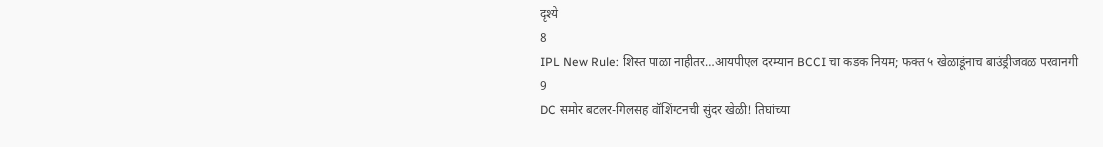दृश्ये
8
IPL New Rule: शिस्त पाळा नाहीतर…आयपीएल दरम्यान BCCI चा कडक नियम; फक्त ५ खेळाडूंनाच बाउंड्रीजवळ परवानगी
9
DC समोर बटलर-गिलसह वॉशिंग्टनची सुंदर खेळी! तिघांच्या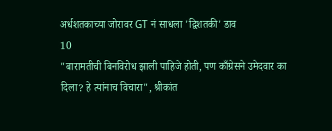अर्धशतकाच्या जोरावर GT नं साधला 'द्विशतकी' डाव
10
"बारामतीची बिनविरोध झाली पाहिजे होती, पण काँग्रेसने उमेदवार का दिला? हे त्यांनाच विचारा", श्रीकांत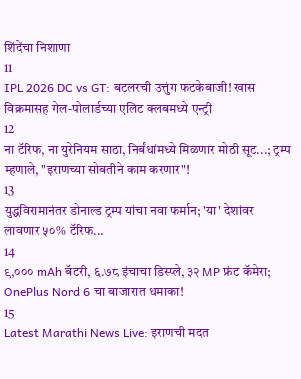शिंदेंचा निशाणा
11
IPL 2026 DC vs GT: बटलरची उत्तुंग फटकेबाजी! खास विक्रमासह गेल-पोलार्डच्या एलिट क्लबमध्ये एन्ट्री
12
ना टॅरिफ, ना युरेनियम साठा, निर्बंधांमध्ये मिळणार मोठी सूट...; ट्रम्प म्हणाले, "इराणच्या सोबतीने काम करणार"!
13
युद्धविरामानंतर डोनाल्ड ट्रम्प यांचा नवा फर्मान; 'या' देशांवर लावणार ५०% टॅरिफ...
14
९,००० mAh बॅटरी, ६.७८ इंचाचा डिस्प्ले, ३२ MP फ्रंट कॅमेरा; OnePlus Nord 6 चा बाजारात धमाका!
15
Latest Marathi News Live: इराणची मदत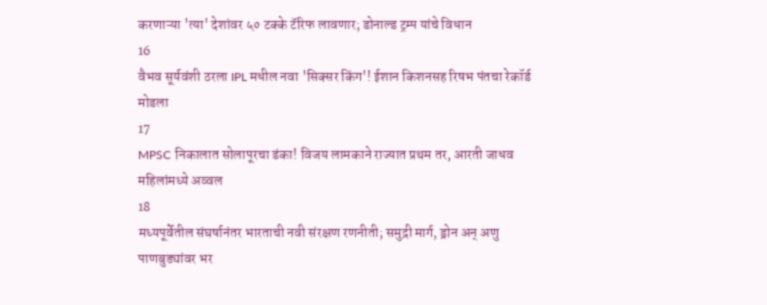करणाऱ्या 'त्या' देशांवर ५० टक्के टॅरिफ लावणार; डोनाल्ड ट्रम्प यांचे विधान
16
वैभव सूर्यवंशी ठरला IPL मधील नवा 'सिक्सर किंग'! ईशान किशनसह रिषभ पंतचा रेकॉर्ड मोडला
17
MPSC निकालात सोलापूरचा डंका! विजय लामकाने राज्यात प्रथम तर, आरती जाधव महिलांमध्ये अव्वल
18
मध्यपूर्वेतील संघर्षानंतर भारताची नवी संरक्षण रणनीती; समुद्री मार्ग, ड्रोन अन् अणु पाणबुड्यांवर भर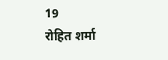19
रोहित शर्मा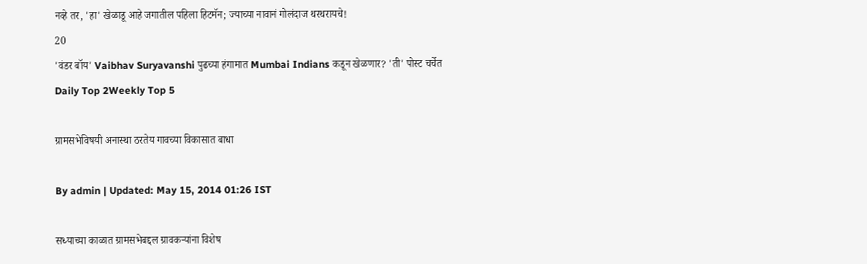नव्हे तर, 'हा' खेळाडू आहे जगातील पहिला हिटमॅन; ज्याच्या नावानं गोलंदाज थरथरायचे!
20
'वंडर बॉय' Vaibhav Suryavanshi पुढच्या हंगामात Mumbai Indians कडून खेळणार? 'ती' पोस्ट चर्चेत
Daily Top 2Weekly Top 5

ग्रामसभेविषयी अनास्था ठरतेय गावच्या विकासात बाधा

By admin | Updated: May 15, 2014 01:26 IST

सध्याच्या काळात ग्रामसभेबद्दल ग्रावकर्‍यांना विशेष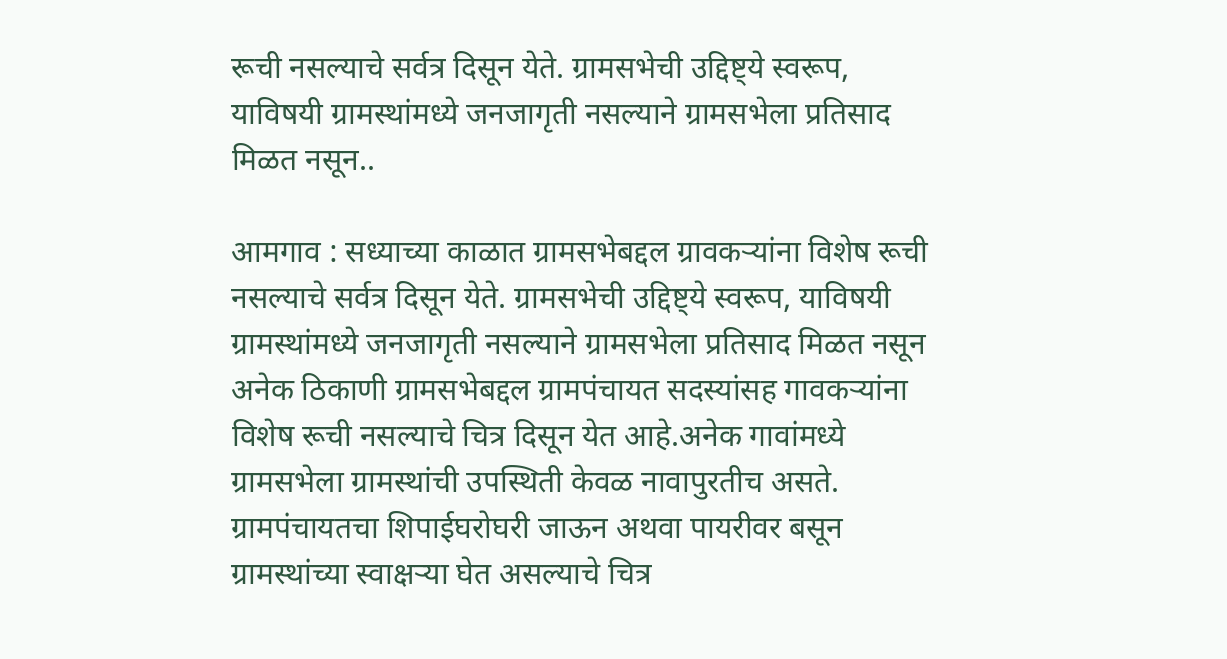रूची नसल्याचे सर्वत्र दिसून येते. ग्रामसभेची उद्दिष्ट्ये स्वरूप, याविषयी ग्रामस्थांमध्ये जनजागृती नसल्याने ग्रामसभेला प्रतिसाद मिळत नसून..

आमगाव : सध्याच्या काळात ग्रामसभेबद्दल ग्रावकर्‍यांना विशेष रूची नसल्याचे सर्वत्र दिसून येते. ग्रामसभेची उद्दिष्ट्ये स्वरूप, याविषयी ग्रामस्थांमध्ये जनजागृती नसल्याने ग्रामसभेला प्रतिसाद मिळत नसून अनेक ठिकाणी ग्रामसभेबद्दल ग्रामपंचायत सदस्यांसह गावकर्‍यांना विशेष रूची नसल्याचे चित्र दिसून येत आहे.अनेक गावांमध्ये ग्रामसभेला ग्रामस्थांची उपस्थिती केवळ नावापुरतीच असते. ग्रामपंचायतचा शिपाईघरोघरी जाऊन अथवा पायरीवर बसून ग्रामस्थांच्या स्वाक्षर्‍या घेत असल्याचे चित्र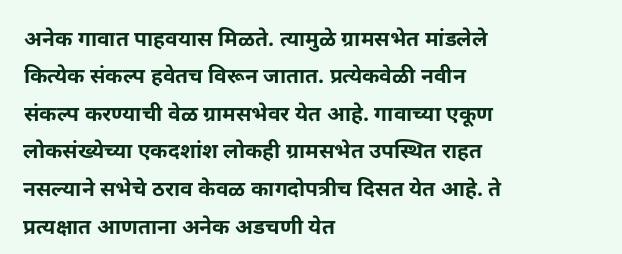अनेक गावात पाहवयास मिळते. त्यामुळे ग्रामसभेत मांडलेले कित्येक संकल्प हवेतच विरून जातात. प्रत्येकवेळी नवीन संकल्प करण्याची वेळ ग्रामसभेवर येत आहे. गावाच्या एकूण लोकसंख्येच्या एकदशांश लोकही ग्रामसभेत उपस्थित राहत नसल्याने सभेचे ठराव केवळ कागदोपत्रीच दिसत येत आहे. ते प्रत्यक्षात आणताना अनेक अडचणी येत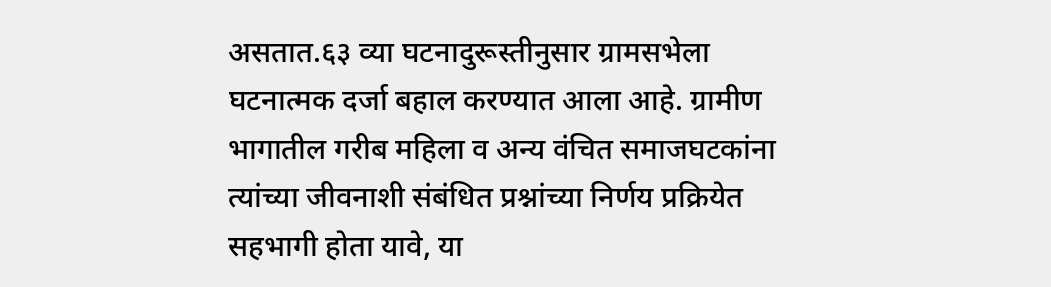असतात.६३ व्या घटनादुरूस्तीनुसार ग्रामसभेला घटनात्मक दर्जा बहाल करण्यात आला आहे. ग्रामीण भागातील गरीब महिला व अन्य वंचित समाजघटकांना त्यांच्या जीवनाशी संबंधित प्रश्नांच्या निर्णय प्रक्रियेत सहभागी होता यावे, या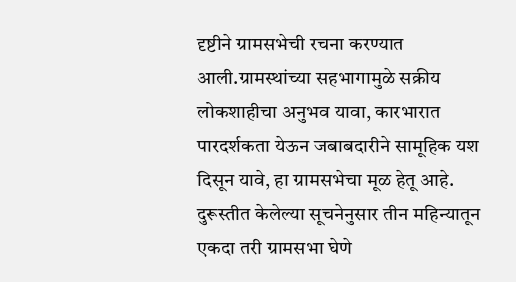दृष्टीने ग्रामसभेची रचना करण्यात आली.ग्रामस्थांच्या सहभागामुळे सक्रीय लोकशाहीचा अनुभव यावा, कारभारात पारदर्शकता येऊन जबाबदारीने सामूहिक यश दिसून यावे, हा ग्रामसभेचा मूळ हेतू आहे. दुरूस्तीत केलेल्या सूचनेनुसार तीन महिन्यातून एकदा तरी ग्रामसभा घेणे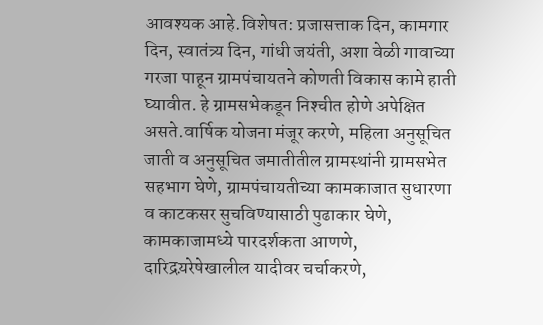आवश्यक आहे.विशेषत: प्रजासत्ताक दिन, कामगार दिन, स्वातंत्र्य दिन, गांधी जयंती, अशा वेळी गावाच्या गरजा पाहून ग्रामपंचायतने कोणती विकास कामे हाती घ्यावीत. हे ग्रामसभेकडून निश्‍चीत होणे अपेक्षित असते.वार्षिक योजना मंजूर करणे, महिला अनुसूचित जाती व अनुसूचित जमातीतील ग्रामस्थांनी ग्रामसभेत सहभाग घेणे, ग्रामपंचायतीच्या कामकाजात सुधारणा व काटकसर सुचविण्यासाठी पुढाकार घेणे, कामकाजामध्ये पारदर्शकता आणणे, दारिद्रय़रेषेखालील यादीवर चर्चाकरणे,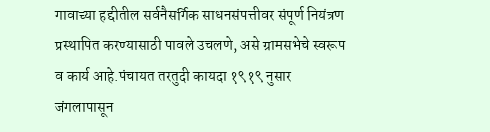गावाच्या हद्दीतील सर्वनैसर्गिक साधनसंपत्तीवर संपूर्ण नियंत्रण प्रस्थापित करण्यासाठी पावले उचलणे, असे ग्रामसभेचे स्वरूप व कार्य आहे.पंचायत तरतुदी कायदा १९१९ नुसार जंगलापासून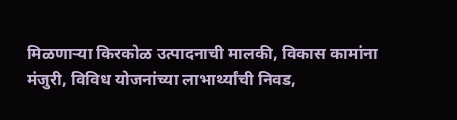मिळणार्‍या किरकोळ उत्पादनाची मालकी, विकास कामांना मंजुरी, विविध योजनांच्या लाभार्थ्यांची निवड,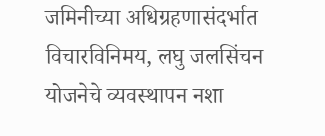जमिनीच्या अधिग्रहणासंदर्भात विचारविनिमय, लघु जलसिंचन योजनेचे व्यवस्थापन नशा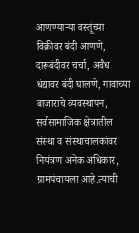आणण्यार्‍या वस्तूंच्या विक्रीवर बंदी आणणे, दारूबंदीवर चर्चा, अवैध धंद्यावर बंदी घालणे, गावाच्या बाजाराचे व्यवस्थापन, सर्वसामाजिक क्षेत्रातील संस्था व संस्थाचालकांवर नियंत्रण अनेक अधिकार, ग्रामपंचायला आहे.त्याची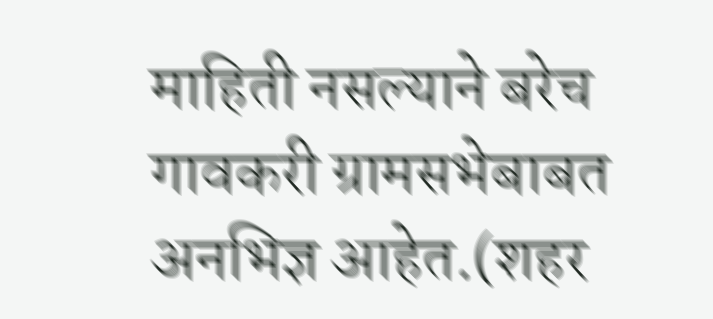माहिती नसल्याने बरेच गावकरी ग्रामसभेबाबत अनभिज्ञ आहेत.(शहर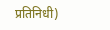प्रतिनिधी)